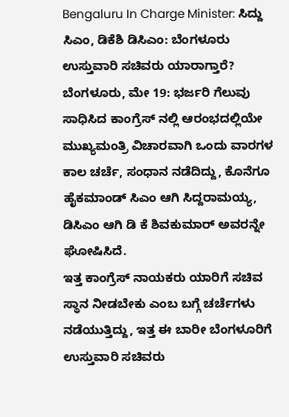Bengaluru In Charge Minister: ಸಿದ್ದು ಸಿಎಂ, ಡಿಕೆಶಿ ಡಿಸಿಎಂ: ಬೆಂಗಳೂರು ಉಸ್ತುವಾರಿ ಸಚಿವರು ಯಾರಾಗ್ತಾರೆ?
ಬೆಂಗಳೂರು, ಮೇ 19: ಭರ್ಜರಿ ಗೆಲುವು ಸಾಧಿಸಿದ ಕಾಂಗ್ರೆಸ್ ನಲ್ಲಿ ಆರಂಭದಲ್ಲಿಯೇ ಮುಖ್ಯಮಂತ್ರಿ ವಿಚಾರವಾಗಿ ಒಂದು ವಾರಗಳ ಕಾಲ ಚರ್ಚೆ, ಸಂಧಾನ ನಡೆದಿದ್ದು, ಕೊನೆಗೂ ಹೈಕಮಾಂಡ್ ಸಿಎಂ ಆಗಿ ಸಿದ್ದರಾಮಯ್ಯ, ಡಿಸಿಎಂ ಆಗಿ ಡಿ ಕೆ ಶಿವಕುಮಾರ್ ಅವರನ್ನೇ ಘೋಷಿಸಿದೆ.
ಇತ್ತ ಕಾಂಗ್ರೆಸ್ ನಾಯಕರು ಯಾರಿಗೆ ಸಚಿವ ಸ್ಥಾನ ನೀಡಬೇಕು ಎಂಬ ಬಗ್ಗೆ ಚರ್ಚೆಗಳು ನಡೆಯುತ್ತಿದ್ದು, ಇತ್ತ ಈ ಬಾರೀ ಬೆಂಗಳೂರಿಗೆ ಉಸ್ತುವಾರಿ ಸಚಿವರು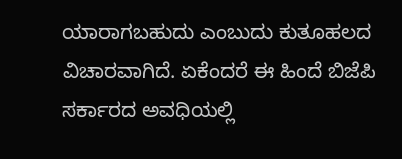ಯಾರಾಗಬಹುದು ಎಂಬುದು ಕುತೂಹಲದ ವಿಚಾರವಾಗಿದೆ. ಏಕೆಂದರೆ ಈ ಹಿಂದೆ ಬಿಜೆಪಿ ಸರ್ಕಾರದ ಅವಧಿಯಲ್ಲಿ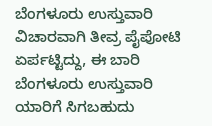ಬೆಂಗಳೂರು ಉಸ್ತುವಾರಿ ವಿಚಾರವಾಗಿ ತೀವ್ರ ಪೈಪೋಟಿ ಏರ್ಪಟ್ಟಿದ್ದು, ಈ ಬಾರಿ ಬೆಂಗಳೂರು ಉಸ್ತುವಾರಿ ಯಾರಿಗೆ ಸಿಗಬಹುದು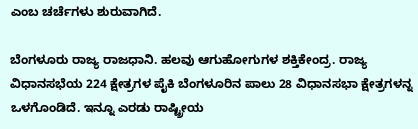ಎಂಬ ಚರ್ಚೆಗಳು ಶುರುವಾಗಿದೆ.

ಬೆಂಗಳೂರು ರಾಜ್ಯ ರಾಜಧಾನಿ. ಹಲವು ಆಗುಹೋಗುಗಳ ಶಕ್ತಿಕೇಂದ್ರ. ರಾಜ್ಯ ವಿಧಾನಸಭೆಯ 224 ಕ್ಷೇತ್ರಗಳ ಪೈಕಿ ಬೆಂಗಳೂರಿನ ಪಾಲು 28 ವಿಧಾನಸಭಾ ಕ್ಷೇತ್ರಗಳನ್ನ ಒಳಗೊಂಡಿದೆ. ಇನ್ನೂ ಎರಡು ರಾಷ್ಟ್ರೀಯ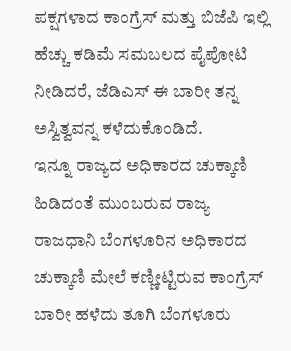ಪಕ್ಷಗಳಾದ ಕಾಂಗ್ರೆಸ್ ಮತ್ತು ಬಿಜೆಪಿ ಇಲ್ಲಿ ಹೆಚ್ಚು ಕಡಿಮೆ ಸಮಬಲದ ಪೈಪೋಟಿ ನೀಡಿದರೆ, ಜೆಡಿಎಸ್ ಈ ಬಾರೀ ತನ್ನ ಅಸ್ವಿತ್ವವನ್ನ ಕಳೆದುಕೊಂಡಿದೆ.
ಇನ್ನೂ ರಾಜ್ಯದ ಅಧಿಕಾರದ ಚುಕ್ಕಾಣಿ ಹಿಡಿದಂತೆ ಮುಂಬರುವ ರಾಜ್ಯ ರಾಜಧಾನಿ ಬೆಂಗಳೂರಿನ ಅಧಿಕಾರದ ಚುಕ್ಕಾಣಿ ಮೇಲೆ ಕಣ್ಣೀಟ್ಟಿರುವ ಕಾಂಗ್ರೆಸ್ ಬಾರೀ ಹಳೆದು ತೂಗಿ ಬೆಂಗಳೂರು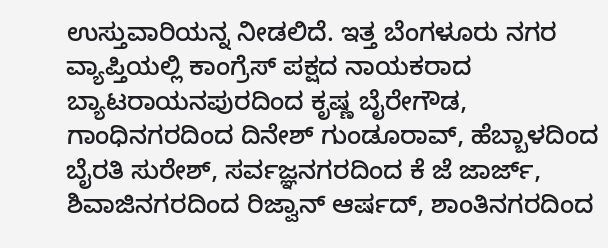ಉಸ್ತುವಾರಿಯನ್ನ ನೀಡಲಿದೆ. ಇತ್ತ ಬೆಂಗಳೂರು ನಗರ ವ್ಯಾಪ್ತಿಯಲ್ಲಿ ಕಾಂಗ್ರೆಸ್ ಪಕ್ಷದ ನಾಯಕರಾದ ಬ್ಯಾಟರಾಯನಪುರದಿಂದ ಕೃಷ್ಣ ಬೈರೇಗೌಡ, ಗಾಂಧಿನಗರದಿಂದ ದಿನೇಶ್ ಗುಂಡೂರಾವ್, ಹೆಬ್ಬಾಳದಿಂದ ಬೈರತಿ ಸುರೇಶ್, ಸರ್ವಜ್ಞನಗರದಿಂದ ಕೆ ಜೆ ಜಾರ್ಜ್, ಶಿವಾಜಿನಗರದಿಂದ ರಿಜ್ವಾನ್ ಆರ್ಷದ್, ಶಾಂತಿನಗರದಿಂದ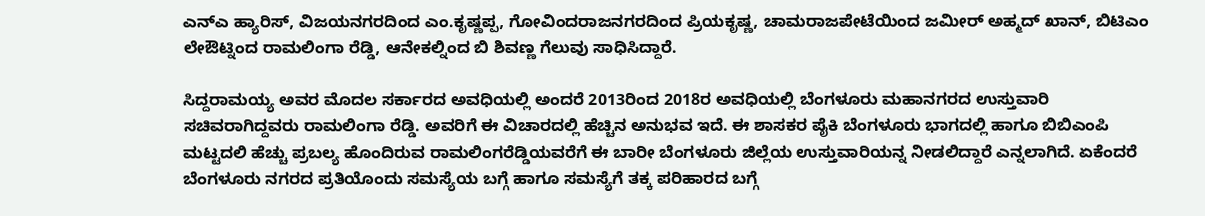ಎನ್ಎ ಹ್ಯಾರಿಸ್, ವಿಜಯನಗರದಿಂದ ಎಂ.ಕೃಷ್ಣಪ್ಪ, ಗೋವಿಂದರಾಜನಗರದಿಂದ ಪ್ರಿಯಕೃಷ್ಣ, ಚಾಮರಾಜಪೇಟೆಯಿಂದ ಜಮೀರ್ ಅಹ್ಮದ್ ಖಾನ್, ಬಿಟಿಎಂ ಲೇಔಟ್ನಿಂದ ರಾಮಲಿಂಗಾ ರೆಡ್ಡಿ, ಆನೇಕಲ್ನಿಂದ ಬಿ ಶಿವಣ್ಣ ಗೆಲುವು ಸಾಧಿಸಿದ್ದಾರೆ.

ಸಿದ್ದರಾಮಯ್ಯ ಅವರ ಮೊದಲ ಸರ್ಕಾರದ ಅವಧಿಯಲ್ಲಿ ಅಂದರೆ 2013ರಿಂದ 2018ರ ಅವಧಿಯಲ್ಲಿ ಬೆಂಗಳೂರು ಮಹಾನಗರದ ಉಸ್ತುವಾರಿ ಸಚಿವರಾಗಿದ್ದವರು ರಾಮಲಿಂಗಾ ರೆಡ್ಡಿ. ಅವರಿಗೆ ಈ ವಿಚಾರದಲ್ಲಿ ಹೆಚ್ಚಿನ ಅನುಭವ ಇದೆ. ಈ ಶಾಸಕರ ಪೈಕಿ ಬೆಂಗಳೂರು ಭಾಗದಲ್ಲಿ ಹಾಗೂ ಬಿಬಿಎಂಪಿ ಮಟ್ಟದಲಿ ಹೆಚ್ಚು ಪ್ರಬಲ್ಯ ಹೊಂದಿರುವ ರಾಮಲಿಂಗರೆಡ್ಡಿಯವರೆಗೆ ಈ ಬಾರೀ ಬೆಂಗಳೂರು ಜಿಲ್ಲೆಯ ಉಸ್ತುವಾರಿಯನ್ನ ನೀಡಲಿದ್ದಾರೆ ಎನ್ನಲಾಗಿದೆ. ಏಕೆಂದರೆ ಬೆಂಗಳೂರು ನಗರದ ಪ್ರತಿಯೊಂದು ಸಮಸ್ಯೆಯ ಬಗ್ಗೆ ಹಾಗೂ ಸಮಸ್ಯೆಗೆ ತಕ್ಕ ಪರಿಹಾರದ ಬಗ್ಗೆ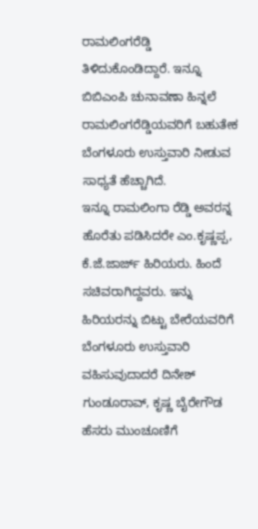ರಾಮಲಿಂಗರೆಡ್ಡಿ ತಿಳಿದುಕೊಂಡಿದ್ದಾರೆ. ಇನ್ನೂ ಬಿಬಿಎಂಪಿ ಚುನಾವಣಾ ಹಿನ್ನಲೆ ರಾಮಲಿಂಗರೆಡ್ಡಿಯವರಿಗೆ ಬಹುತೇಕ ಬೆಂಗಳೂರು ಉಸ್ತುವಾರಿ ನೀಡುವ ಸಾಧ್ಯತೆ ಹೆಚ್ಚಾಗಿದೆ.
ಇನ್ನೂ ರಾಮಲಿಂಗಾ ರೆಡ್ಡಿ ಅವರನ್ನ ಹೊರೆತು ಪಡಿಸಿದರೇ ಎಂ.ಕೃಷ್ಣಪ್ಪ, ಕೆ.ಜೆ.ಜಾರ್ಜ್ ಹಿರಿಯರು. ಹಿಂದೆ ಸಚಿವರಾಗಿದ್ದವರು. ಇನ್ನು ಹಿರಿಯರನ್ನು ಬಿಟ್ಟು ಬೇರೆಯವರಿಗೆ ಬೆಂಗಳೂರು ಉಸ್ತುವಾರಿ ವಹಿಸುವುದಾದರೆ ದಿನೇಶ್ ಗುಂಡೂರಾವ್, ಕೃಷ್ಣ ಬೈರೇಗೌಡ ಹೆಸರು ಮುಂಚೂಣಿಗೆ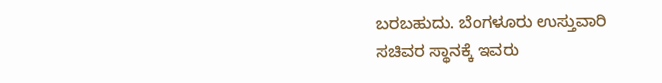ಬರಬಹುದು. ಬೆಂಗಳೂರು ಉಸ್ತುವಾರಿ ಸಚಿವರ ಸ್ಥಾನಕ್ಕೆ ಇವರು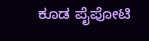ಕೂಡ ಪೈಪೋಟಿ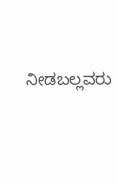ನೀಡಬಲ್ಲವರು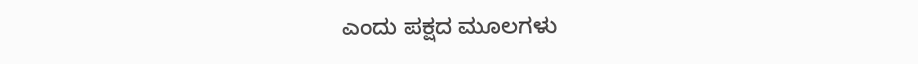ಎಂದು ಪಕ್ಷದ ಮೂಲಗಳು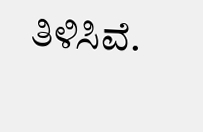ತಿಳಿಸಿವೆ.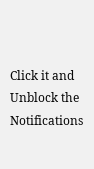Click it and Unblock the Notifications